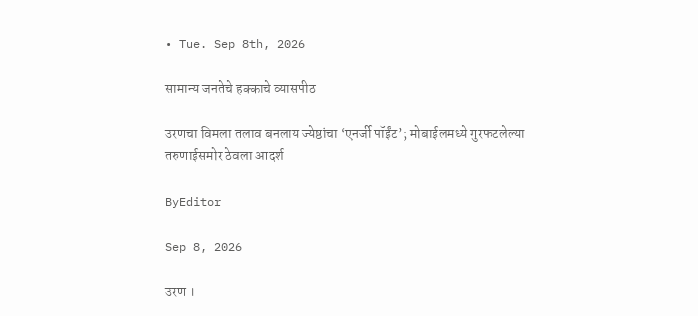• Tue. Sep 8th, 2026

सामान्य जनतेचे हक्काचे व्यासपीठ

उरणचा विमला तलाव बनलाय ज्येष्ठांचा ‘एनर्जी पॉईंट’; मोबाईलमध्ये गुरफटलेल्या तरुणाईसमोर ठेवला आदर्श

ByEditor

Sep 8, 2026

उरण ।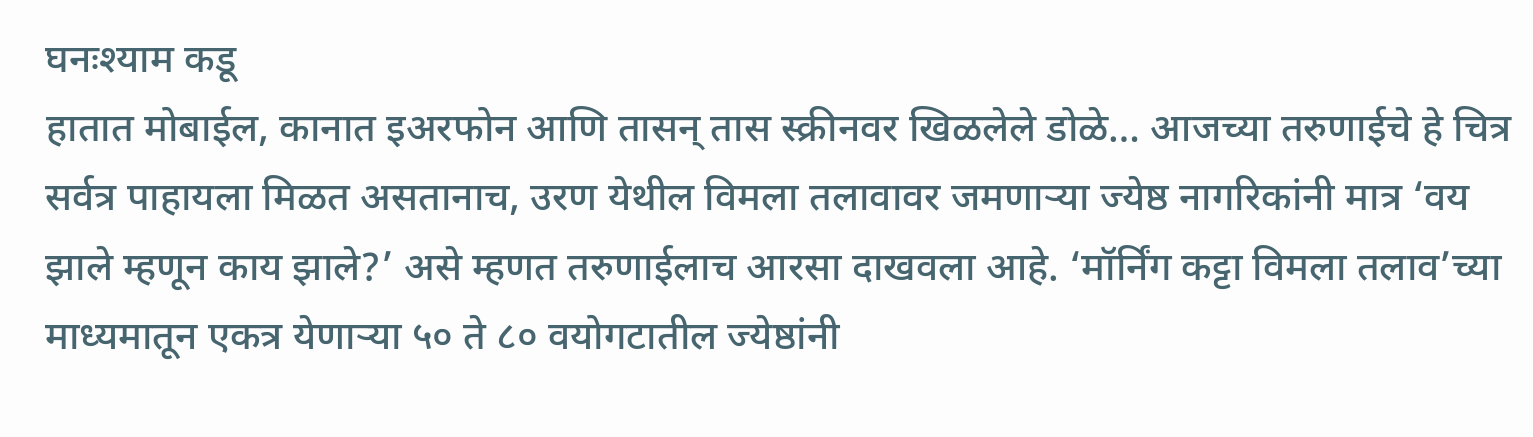घनःश्याम कडू
हातात मोबाईल, कानात इअरफोन आणि तासन् तास स्क्रीनवर खिळलेले डोळे… आजच्या तरुणाईचे हे चित्र सर्वत्र पाहायला मिळत असतानाच, उरण येथील विमला तलावावर जमणाऱ्या ज्येष्ठ नागरिकांनी मात्र ‘वय झाले म्हणून काय झाले?’ असे म्हणत तरुणाईलाच आरसा दाखवला आहे. ‘मॉर्निंग कट्टा विमला तलाव’च्या माध्यमातून एकत्र येणाऱ्या ५० ते ८० वयोगटातील ज्येष्ठांनी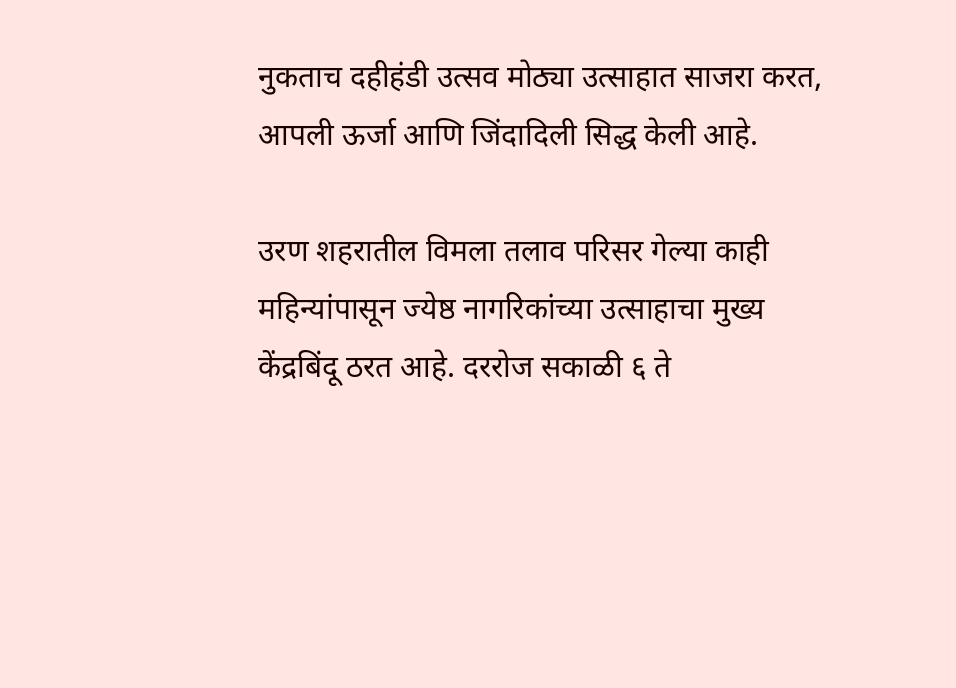नुकताच दहीहंडी उत्सव मोठ्या उत्साहात साजरा करत, आपली ऊर्जा आणि जिंदादिली सिद्ध केली आहे.

उरण शहरातील विमला तलाव परिसर गेल्या काही महिन्यांपासून ज्येष्ठ नागरिकांच्या उत्साहाचा मुख्य केंद्रबिंदू ठरत आहे. दररोज सकाळी ६ ते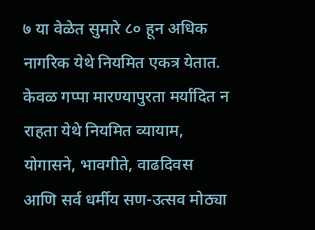७ या वेळेत सुमारे ८० हून अधिक नागरिक येथे नियमित एकत्र येतात. केवळ गप्पा मारण्यापुरता मर्यादित न राहता येथे नियमित व्यायाम, योगासने, भावगीते, वाढदिवस आणि सर्व धर्मीय सण-उत्सव मोठ्या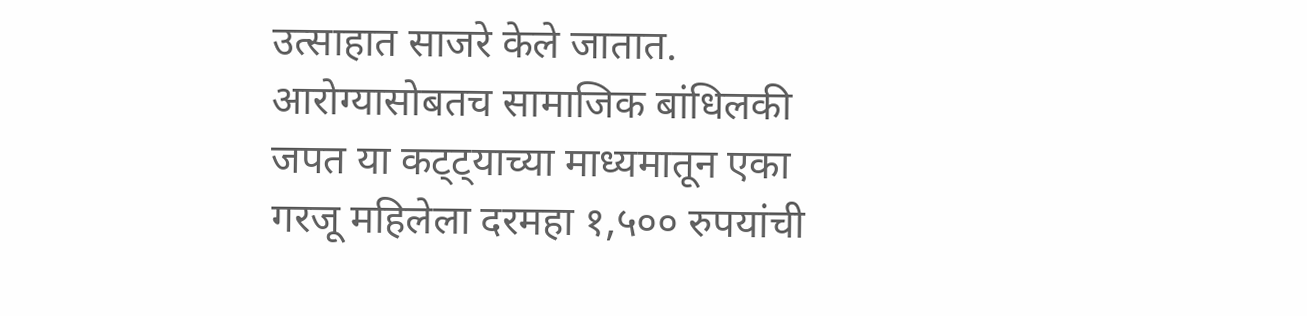उत्साहात साजरे केले जातात. आरोग्यासोबतच सामाजिक बांधिलकी जपत या कट्ट्याच्या माध्यमातून एका गरजू महिलेला दरमहा १,५०० रुपयांची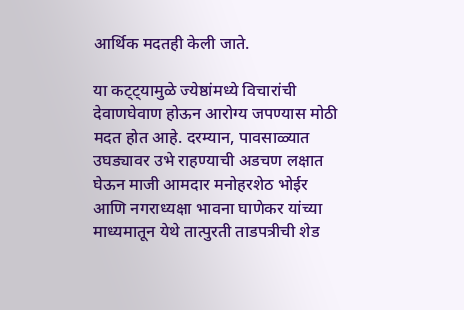आर्थिक मदतही केली जाते.

या कट्ट्यामुळे ज्येष्ठांमध्ये विचारांची देवाणघेवाण होऊन आरोग्य जपण्यास मोठी मदत होत आहे. दरम्यान, पावसाळ्यात उघड्यावर उभे राहण्याची अडचण लक्षात घेऊन माजी आमदार मनोहरशेठ भोईर आणि नगराध्यक्षा भावना घाणेकर यांच्या माध्यमातून येथे तात्पुरती ताडपत्रीची शेड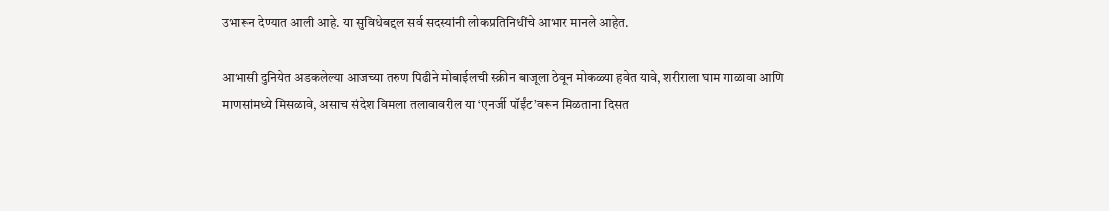उभारून देण्यात आली आहे. या सुविधेबद्दल सर्व सदस्यांनी लोकप्रतिनिधींचे आभार मानले आहेत.

आभासी दुनियेत अडकलेल्या आजच्या तरुण पिढीने मोबाईलची स्क्रीन बाजूला ठेवून मोकळ्या हवेत यावे, शरीराला घाम गाळावा आणि माणसांमध्ये मिसळावे, असाच संदेश विमला तलावावरील या ‘एनर्जी पॉईंट’वरून मिळताना दिसत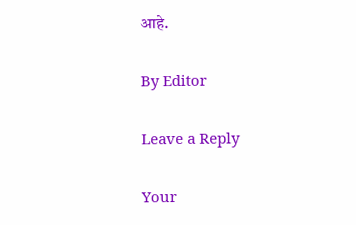आहे.

By Editor

Leave a Reply

Your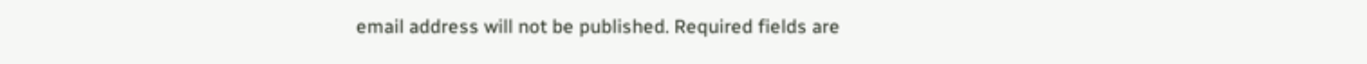email address will not be published. Required fields are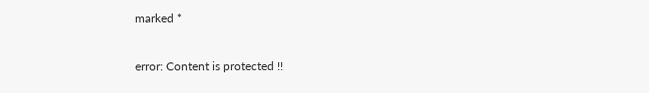marked *

error: Content is protected !!